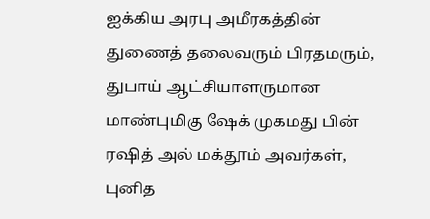ஐக்கிய அரபு அமீரகத்தின் துணைத் தலைவரும் பிரதமரும், துபாய் ஆட்சியாளருமான மாண்புமிகு ஷேக் முகமது பின் ரஷித் அல் மக்தூம் அவர்கள், புனித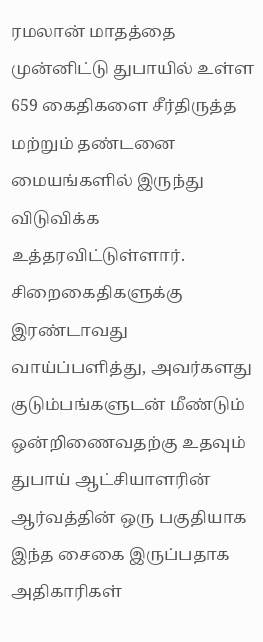ரமலான் மாதத்தை முன்னிட்டு துபாயில் உள்ள 659 கைதிகளை சீர்திருத்த மற்றும் தண்டனை மையங்களில் இருந்து விடுவிக்க உத்தரவிட்டுள்ளார்.
சிறைகைதிகளுக்கு இரண்டாவது வாய்ப்பளித்து, அவர்களது குடும்பங்களுடன் மீண்டும் ஒன்றிணைவதற்கு உதவும் துபாய் ஆட்சியாளரின் ஆர்வத்தின் ஒரு பகுதியாக இந்த சைகை இருப்பதாக அதிகாரிகள்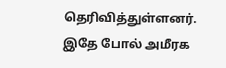தெரிவித்துள்ளனர்.
இதே போல் அமீரக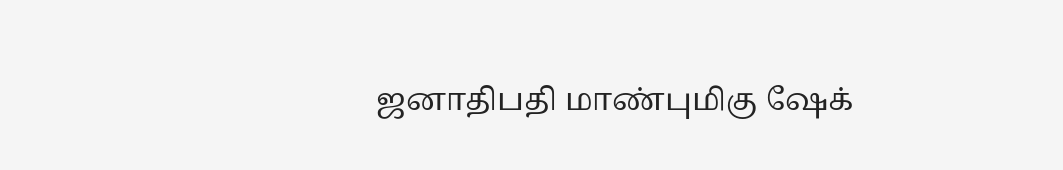ஜனாதிபதி மாண்புமிகு ஷேக்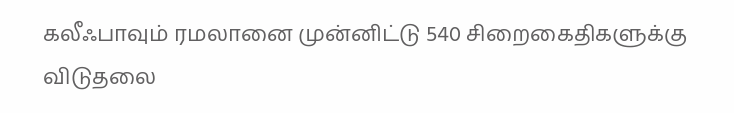கலீஃபாவும் ரமலானை முன்னிட்டு 540 சிறைகைதிகளுக்கு விடுதலை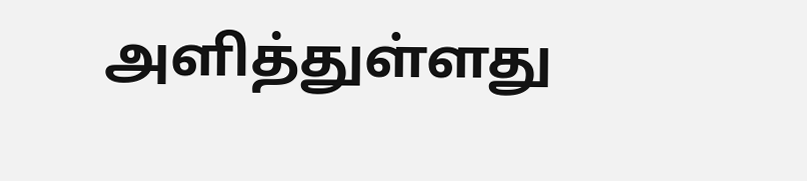அளித்துள்ளது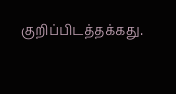குறிப்பிடத்தக்கது.